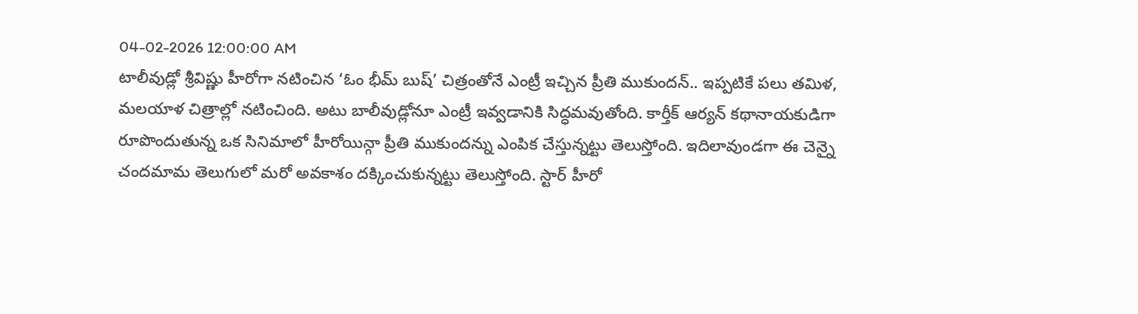04-02-2026 12:00:00 AM
టాలీవుడ్లో శ్రీవిష్ణు హీరోగా నటించిన ‘ఓం భీమ్ బుష్’ చిత్రంతోనే ఎంట్రీ ఇచ్చిన ప్రీతి ముకుందన్.. ఇప్పటికే పలు తమిళ, మలయాళ చిత్రాల్లో నటించింది. అటు బాలీవుడ్లోనూ ఎంట్రీ ఇవ్వడానికి సిద్ధమవుతోంది. కార్తీక్ ఆర్యన్ కథానాయకుడిగా రూపొందుతున్న ఒక సినిమాలో హీరోయిన్గా ప్రీతి ముకుందన్ను ఎంపిక చేస్తున్నట్టు తెలుస్తోంది. ఇదిలావుండగా ఈ చెన్నై చందమామ తెలుగులో మరో అవకాశం దక్కించుకున్నట్టు తెలుస్తోంది. స్టార్ హీరో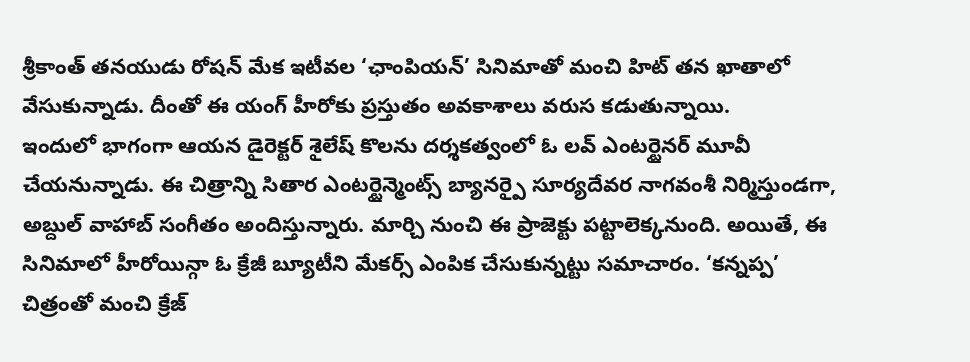శ్రీకాంత్ తనయుడు రోషన్ మేక ఇటీవల ‘ఛాంపియన్’ సినిమాతో మంచి హిట్ తన ఖాతాలో వేసుకున్నాడు. దీంతో ఈ యంగ్ హీరోకు ప్రస్తుతం అవకాశాలు వరుస కడుతున్నాయి.
ఇందులో భాగంగా ఆయన డైరెక్టర్ శైలేష్ కొలను దర్శకత్వంలో ఓ లవ్ ఎంటర్టైనర్ మూవీ చేయనున్నాడు. ఈ చిత్రాన్ని సితార ఎంటర్టైన్మెంట్స్ బ్యానర్పై సూర్యదేవర నాగవంశీ నిర్మిస్తుండగా, అబ్దుల్ వాహాబ్ సంగీతం అందిస్తున్నారు. మార్చి నుంచి ఈ ప్రాజెక్టు పట్టాలెక్కనుంది. అయితే, ఈ సినిమాలో హీరోయిన్గా ఓ క్రేజీ బ్యూటీని మేకర్స్ ఎంపిక చేసుకున్నట్టు సమాచారం. ‘కన్నప్ప’ చిత్రంతో మంచి క్రేజ్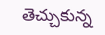తెచ్చుకున్న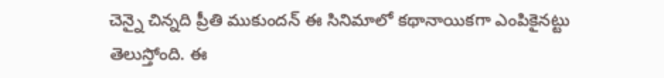చెన్నై చిన్నది ప్రీతి ముకుందన్ ఈ సినిమాలో కథానాయికగా ఎంపికైనట్టు తెలుస్తోంది. ఈ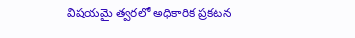విషయమై త్వరలో అధికారిక ప్రకటన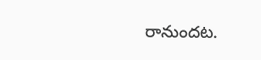రానుందట.